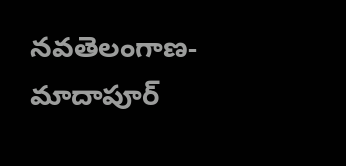నవతెలంగాణ- మాదాపూర్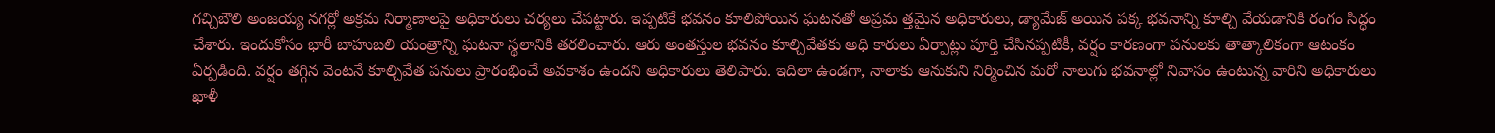గచ్చిబౌలి అంజయ్య నగర్లో అక్రమ నిర్మాణాలపై అధికారులు చర్యలు చేపట్టారు. ఇప్పటికే భవనం కూలిపోయిన ఘటనతో అప్రమ త్తమైన అధికారులు, డ్యామేజ్ అయిన పక్క భవనాన్ని కూల్చి వేయడానికి రంగం సిద్ధం చేశారు. ఇందుకోసం భారీ బాహుబలి యంత్రాన్ని ఘటనా స్థలానికి తరలించారు. ఆరు అంతస్తుల భవనం కూల్చివేతకు అధి కారులు ఏర్పాట్లు పూర్తి చేసినప్పటికీ, వర్షం కారణంగా పనులకు తాత్కాలికంగా ఆటంకం ఏర్పడింది. వర్షం తగ్గిన వెంటనే కూల్చివేత పనులు ప్రారంభించే అవకాశం ఉందని అధికారులు తెలిపారు. ఇదిలా ఉండగా, నాలాకు ఆనుకుని నిర్మించిన మరో నాలుగు భవనాల్లో నివాసం ఉంటున్న వారిని అధికారులు ఖాళీ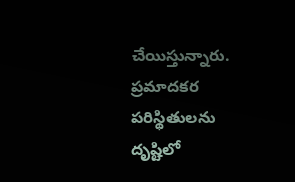చేయిస్తున్నారు. ప్రమాదకర పరిస్థితులను దృష్టిలో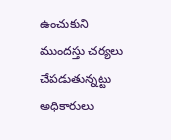ఉంచుకుని ముందస్తు చర్యలు చేపడుతున్నట్టు అధికారులు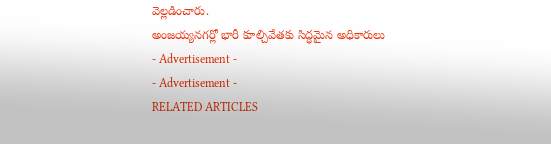వెల్లడించారు.
అంజయ్యనగర్లో భారీ కూల్చివేతకు సిద్ధమైన అధికారులు
- Advertisement -
- Advertisement -
RELATED ARTICLES